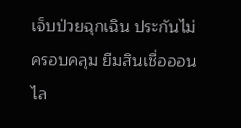เจ็บป่วยฉุกเฉิน ประกันไม่ครอบคลุม ยืมสินเชื่อออนไล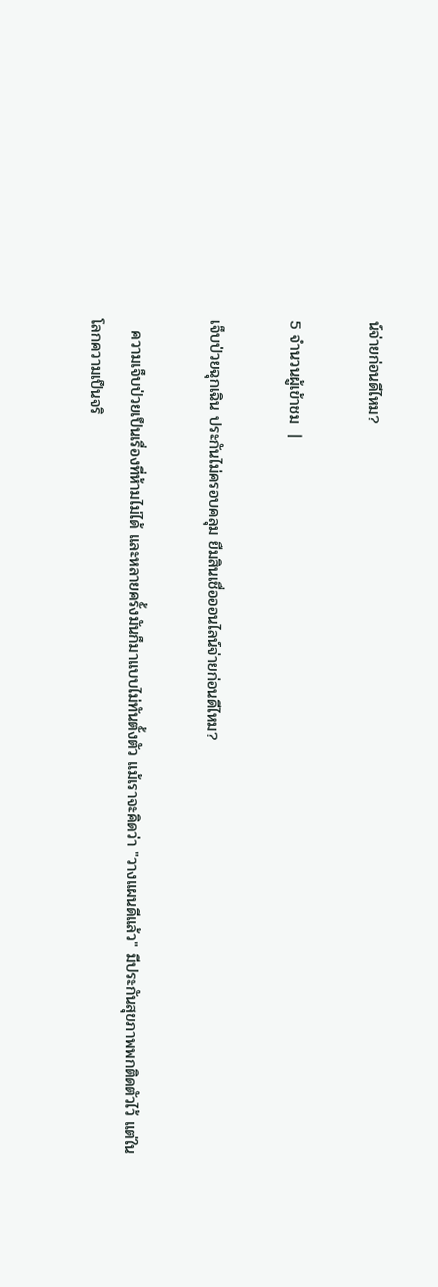น์จ่ายก่อนดีไหม?

5 จำนวนผู้เข้าชม  |

เจ็บป่วยฉุกเฉิน ประกันไม่ครอบคลุม ยืมสินเชื่อออนไลน์จ่ายก่อนดีไหม?

  ความเจ็บป่วยเป็นเรื่องที่ห้ามไม่ได้ และหลายครั้งมันก็มาแบบไม่ทันตั้งตัว แม้เราจะคิดว่า "วางแผนดีแล้ว" มีประกันสุขภาพพกติดตัวไว้ แต่ในโลกความเป็นจริ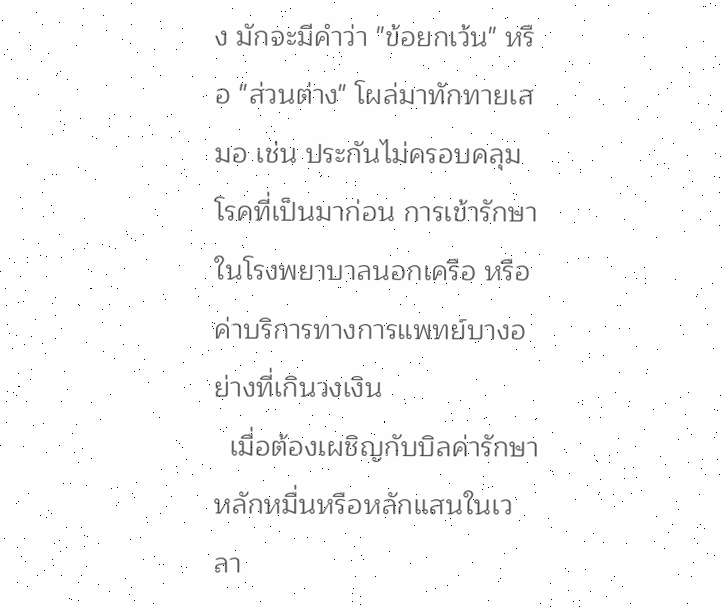ง มักจะมีคำว่า "ข้อยกเว้น" หรือ "ส่วนต่าง" โผล่มาทักทายเสมอ เช่น ประกันไม่ครอบคลุมโรคที่เป็นมาก่อน การเข้ารักษาในโรงพยาบาลนอกเครือ หรือค่าบริการทางการแพทย์บางอย่างที่เกินวงเงิน
  เมื่อต้องเผชิญกับบิลค่ารักษาหลักหมื่นหรือหลักแสนในเวลา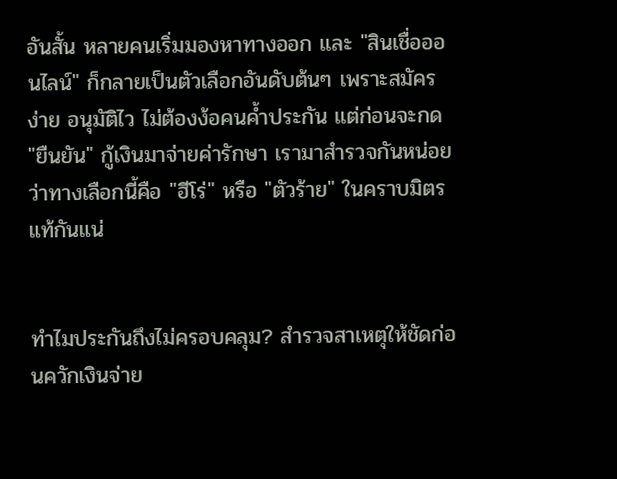อันสั้น หลายคนเริ่มมองหาทางออก และ "สินเชื่อออนไลน์" ก็กลายเป็นตัวเลือกอันดับต้นๆ เพราะสมัครง่าย อนุมัติไว ไม่ต้องง้อคนค้ำประกัน แต่ก่อนจะกด "ยืนยัน" กู้เงินมาจ่ายค่ารักษา เรามาสำรวจกันหน่อยว่าทางเลือกนี้คือ "ฮีโร่" หรือ "ตัวร้าย" ในคราบมิตรแท้กันแน่


ทำไมประกันถึงไม่ครอบคลุม? สำรวจสาเหตุให้ชัดก่อนควักเงินจ่าย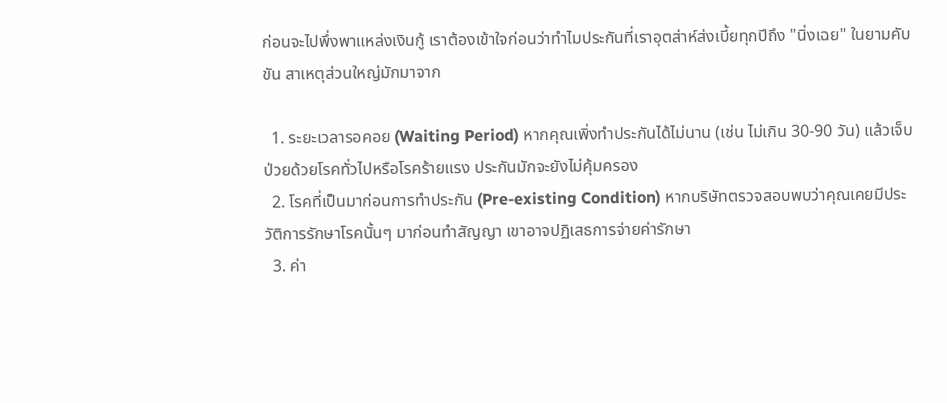ก่อนจะไปพึ่งพาแหล่งเงินกู้ เราต้องเข้าใจก่อนว่าทำไมประกันที่เราอุตส่าห์ส่งเบี้ยทุกปีถึง "นิ่งเฉย" ในยามคับขัน สาเหตุส่วนใหญ่มักมาจาก

  1. ระยะเวลารอคอย (Waiting Period) หากคุณเพิ่งทำประกันได้ไม่นาน (เช่น ไม่เกิน 30-90 วัน) แล้วเจ็บป่วยด้วยโรคทั่วไปหรือโรคร้ายแรง ประกันมักจะยังไม่คุ้มครอง
  2. โรคที่เป็นมาก่อนการทำประกัน (Pre-existing Condition) หากบริษัทตรวจสอบพบว่าคุณเคยมีประวัติการรักษาโรคนั้นๆ มาก่อนทำสัญญา เขาอาจปฏิเสธการจ่ายค่ารักษา
  3. ค่า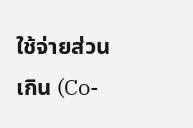ใช้จ่ายส่วนเกิน (Co-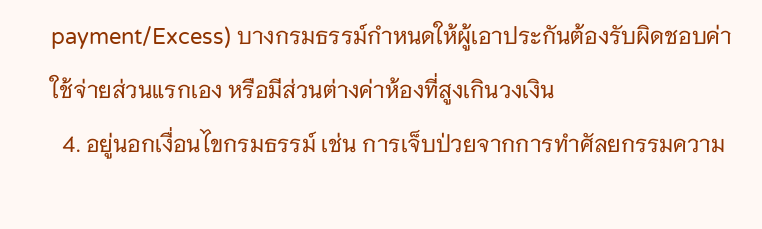payment/Excess) บางกรมธรรม์กำหนดให้ผู้เอาประกันต้องรับผิดชอบค่าใช้จ่ายส่วนแรกเอง หรือมีส่วนต่างค่าห้องที่สูงเกินวงเงิน
  4. อยู่นอกเงื่อนไขกรมธรรม์ เช่น การเจ็บป่วยจากการทำศัลยกรรมความ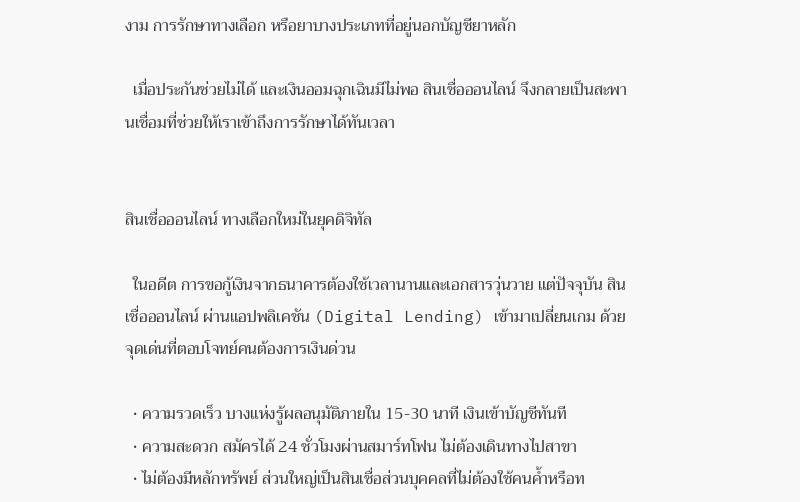งาม การรักษาทางเลือก หรือยาบางประเภทที่อยู่นอกบัญชียาหลัก

  เมื่อประกันช่วยไม่ได้ และเงินออมฉุกเฉินมีไม่พอ สินเชื่อออนไลน์ จึงกลายเป็นสะพานเชื่อมที่ช่วยให้เราเข้าถึงการรักษาได้ทันเวลา


สินเชื่อออนไลน์ ทางเลือกใหม่ในยุคดิจิทัล

  ในอดีต การขอกู้เงินจากธนาคารต้องใช้เวลานานและเอกสารวุ่นวาย แต่ปัจจุบัน สินเชื่อออนไลน์ ผ่านแอปพลิเคชัน (Digital Lending) เข้ามาเปลี่ยนเกม ด้วยจุดเด่นที่ตอบโจทย์คนต้องการเงินด่วน

  • ความรวดเร็ว บางแห่งรู้ผลอนุมัติภายใน 15-30 นาที เงินเข้าบัญชีทันที
  • ความสะดวก สมัครได้ 24 ชั่วโมงผ่านสมาร์ทโฟน ไม่ต้องเดินทางไปสาขา
  • ไม่ต้องมีหลักทรัพย์ ส่วนใหญ่เป็นสินเชื่อส่วนบุคคลที่ไม่ต้องใช้คนค้ำหรือท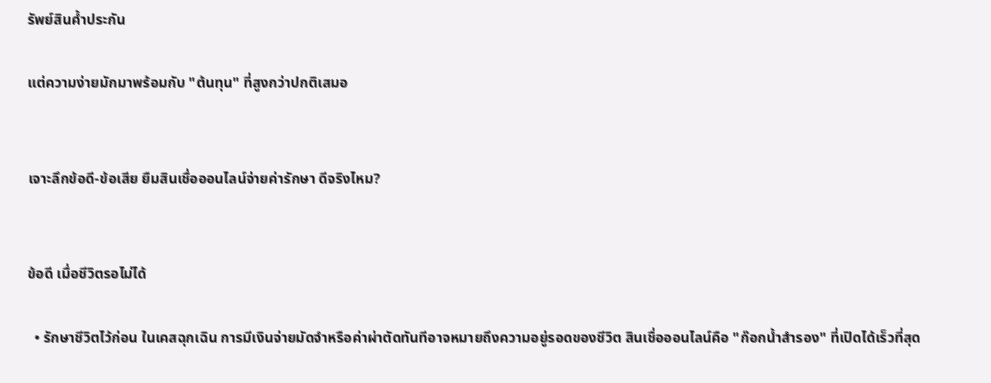รัพย์สินค้ำประกัน

แต่ความง่ายมักมาพร้อมกับ "ต้นทุน" ที่สูงกว่าปกติเสมอ


เจาะลึกข้อดี-ข้อเสีย ยืมสินเชื่อออนไลน์จ่ายค่ารักษา ดีจริงไหม?


ข้อดี เมื่อชีวิตรอไม่ได้

  • รักษาชีวิตไว้ก่อน ในเคสฉุกเฉิน การมีเงินจ่ายมัดจำหรือค่าผ่าตัดทันทีอาจหมายถึงความอยู่รอดของชีวิต สินเชื่อออนไลน์คือ "ก๊อกน้ำสำรอง" ที่เปิดได้เร็วที่สุด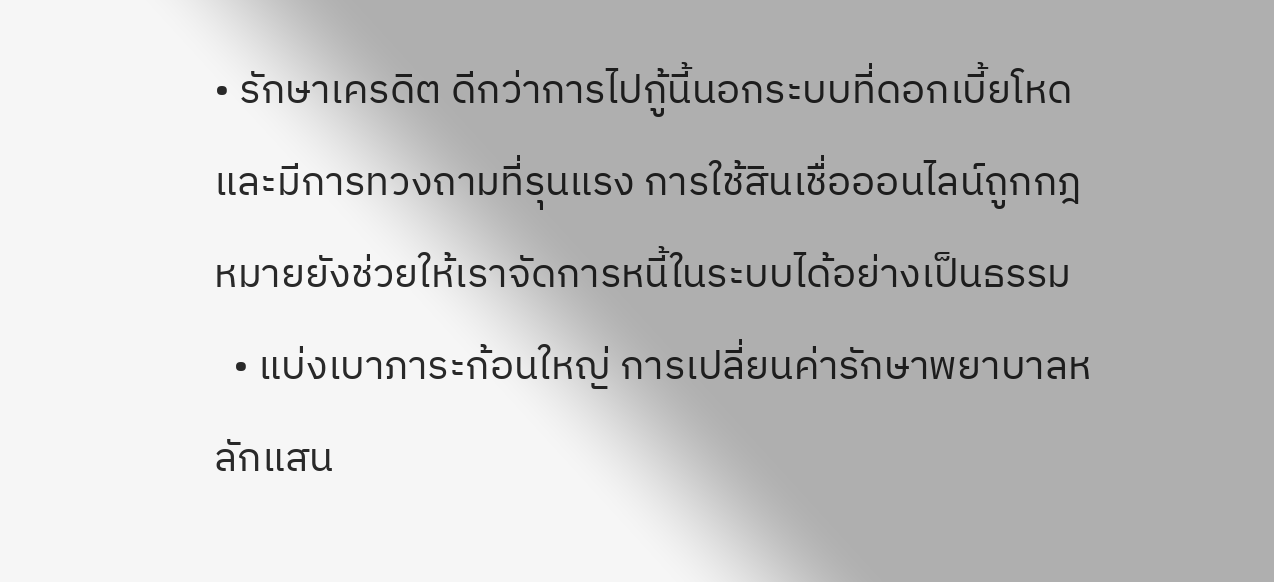• รักษาเครดิต ดีกว่าการไปกู้นี้นอกระบบที่ดอกเบี้ยโหดและมีการทวงถามที่รุนแรง การใช้สินเชื่อออนไลน์ถูกกฎหมายยังช่วยให้เราจัดการหนี้ในระบบได้อย่างเป็นธรรม
  • แบ่งเบาภาระก้อนใหญ่ การเปลี่ยนค่ารักษาพยาบาลหลักแสน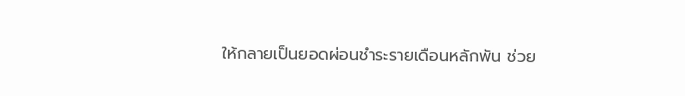ให้กลายเป็นยอดผ่อนชำระรายเดือนหลักพัน ช่วย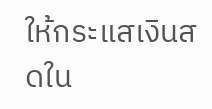ให้กระแสเงินสดใน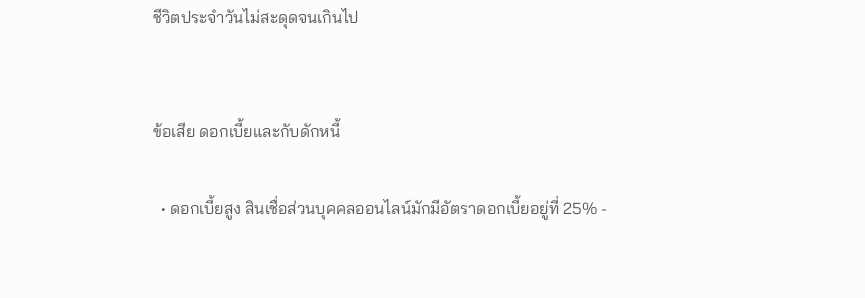ชีวิตประจำวันไม่สะดุดจนเกินไป


ข้อเสีย ดอกเบี้ยและกับดักหนี้

  • ดอกเบี้ยสูง สินเชื่อส่วนบุคคลออนไลน์มักมีอัตราดอกเบี้ยอยู่ที่ 25% -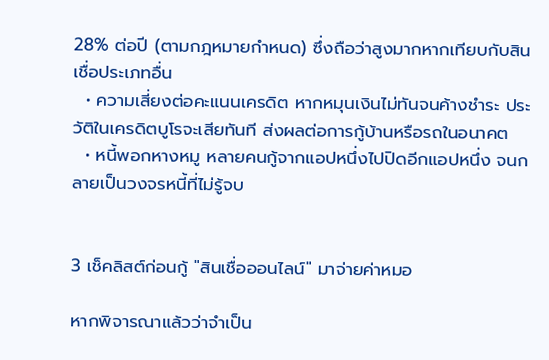28% ต่อปี (ตามกฎหมายกำหนด) ซึ่งถือว่าสูงมากหากเทียบกับสินเชื่อประเภทอื่น
  • ความเสี่ยงต่อคะแนนเครดิต หากหมุนเงินไม่ทันจนค้างชำระ ประวัติในเครดิตบูโรจะเสียทันที ส่งผลต่อการกู้บ้านหรือรถในอนาคต
  • หนี้พอกหางหมู หลายคนกู้จากแอปหนึ่งไปปิดอีกแอปหนึ่ง จนกลายเป็นวงจรหนี้ที่ไม่รู้จบ


3 เช็คลิสต์ก่อนกู้ "สินเชื่อออนไลน์" มาจ่ายค่าหมอ

หากพิจารณาแล้วว่าจำเป็น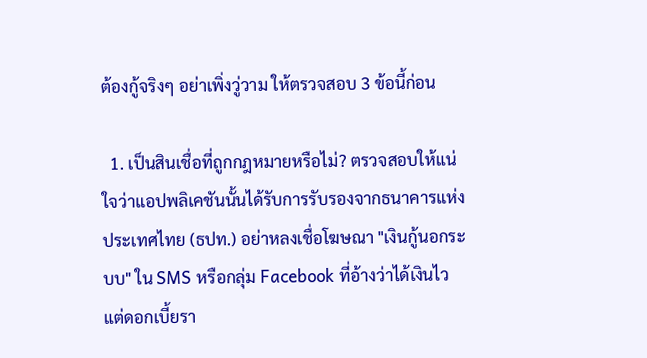ต้องกู้จริงๆ อย่าเพิ่งวู่วาม ให้ตรวจสอบ 3 ข้อนี้ก่อน

  1. เป็นสินเชื่อที่ถูกกฎหมายหรือไม่? ตรวจสอบให้แน่ใจว่าแอปพลิเคชันนั้นได้รับการรับรองจากธนาคารแห่งประเทศไทย (ธปท.) อย่าหลงเชื่อโฆษณา "เงินกู้นอกระบบ" ใน SMS หรือกลุ่ม Facebook ที่อ้างว่าได้เงินไวแต่ดอกเบี้ยรา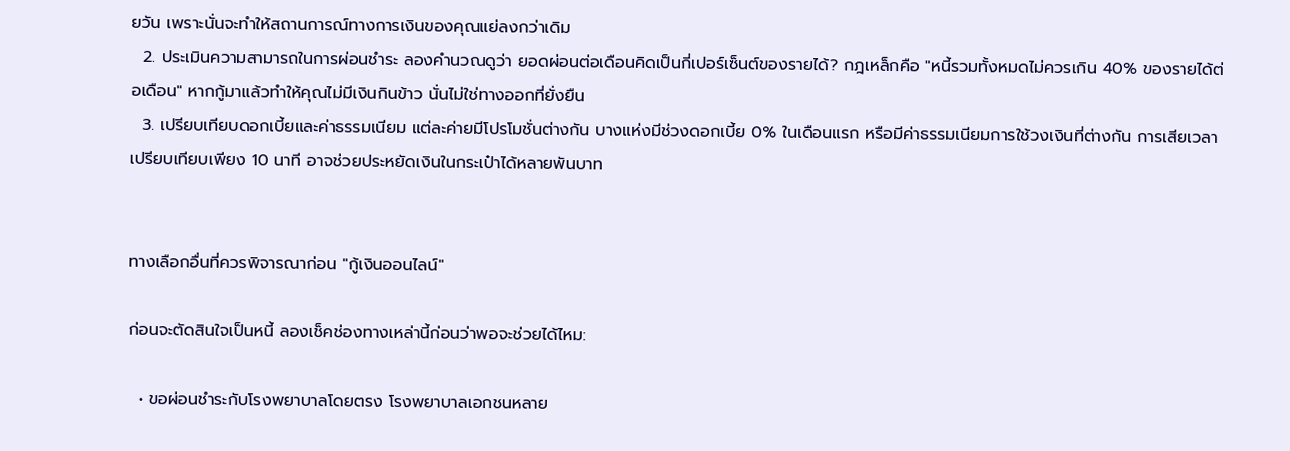ยวัน เพราะนั่นจะทำให้สถานการณ์ทางการเงินของคุณแย่ลงกว่าเดิม
  2. ประเมินความสามารถในการผ่อนชำระ ลองคำนวณดูว่า ยอดผ่อนต่อเดือนคิดเป็นกี่เปอร์เซ็นต์ของรายได้? กฎเหล็กคือ "หนี้รวมทั้งหมดไม่ควรเกิน 40% ของรายได้ต่อเดือน" หากกู้มาแล้วทำให้คุณไม่มีเงินกินข้าว นั่นไม่ใช่ทางออกที่ยั่งยืน
  3. เปรียบเทียบดอกเบี้ยและค่าธรรมเนียม แต่ละค่ายมีโปรโมชั่นต่างกัน บางแห่งมีช่วงดอกเบี้ย 0% ในเดือนแรก หรือมีค่าธรรมเนียมการใช้วงเงินที่ต่างกัน การเสียเวลาเปรียบเทียบเพียง 10 นาที อาจช่วยประหยัดเงินในกระเป๋าได้หลายพันบาท


ทางเลือกอื่นที่ควรพิจารณาก่อน "กู้เงินออนไลน์"

ก่อนจะตัดสินใจเป็นหนี้ ลองเช็คช่องทางเหล่านี้ก่อนว่าพอจะช่วยได้ไหม:

  • ขอผ่อนชำระกับโรงพยาบาลโดยตรง โรงพยาบาลเอกชนหลาย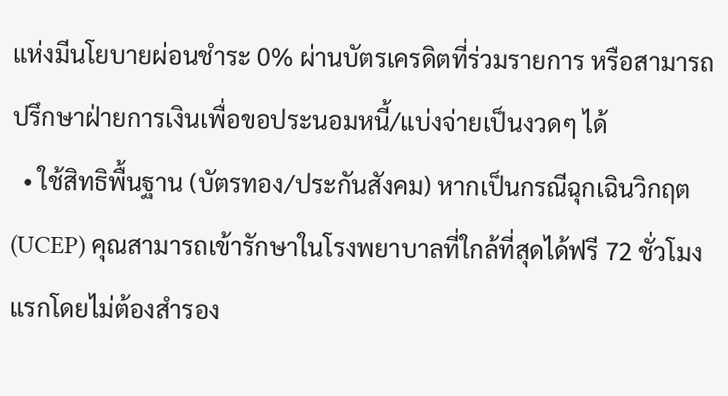แห่งมีนโยบายผ่อนชำระ 0% ผ่านบัตรเครดิตที่ร่วมรายการ หรือสามารถปรึกษาฝ่ายการเงินเพื่อขอประนอมหนี้/แบ่งจ่ายเป็นงวดๆ ได้
  • ใช้สิทธิพื้นฐาน (บัตรทอง/ประกันสังคม) หากเป็นกรณีฉุกเฉินวิกฤต (UCEP) คุณสามารถเข้ารักษาในโรงพยาบาลที่ใกล้ที่สุดได้ฟรี 72 ชั่วโมงแรกโดยไม่ต้องสำรอง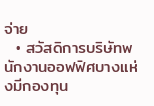จ่าย
  • สวัสดิการบริษัทพนักงานออฟฟิศบางแห่งมีกองทุน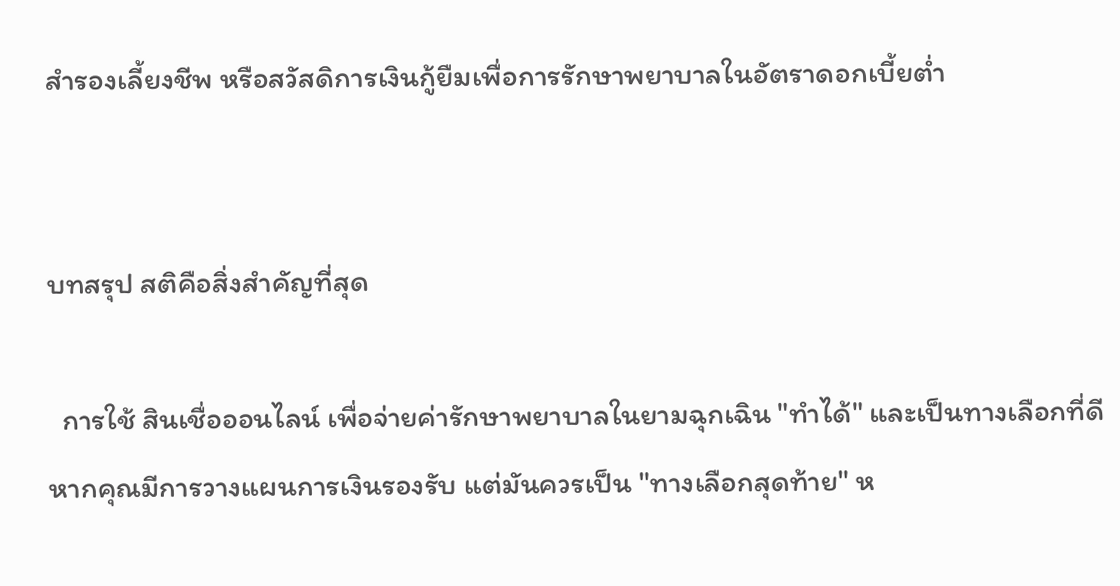สำรองเลี้ยงชีพ หรือสวัสดิการเงินกู้ยืมเพื่อการรักษาพยาบาลในอัตราดอกเบี้ยต่ำ


บทสรุป สติคือสิ่งสำคัญที่สุด

  การใช้ สินเชื่อออนไลน์ เพื่อจ่ายค่ารักษาพยาบาลในยามฉุกเฉิน "ทำได้" และเป็นทางเลือกที่ดีหากคุณมีการวางแผนการเงินรองรับ แต่มันควรเป็น "ทางเลือกสุดท้าย" ห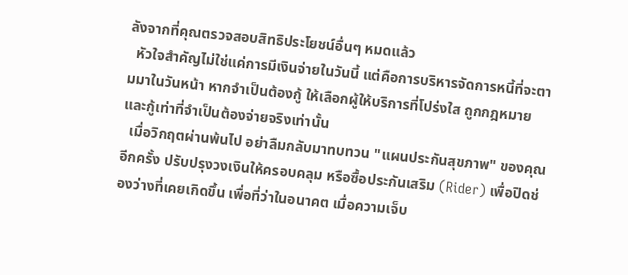ลังจากที่คุณตรวจสอบสิทธิประโยชน์อื่นๆ หมดแล้ว
  หัวใจสำคัญไม่ใช่แค่การมีเงินจ่ายในวันนี้ แต่คือการบริหารจัดการหนี้ที่จะตามมาในวันหน้า หากจำเป็นต้องกู้ ให้เลือกผู้ให้บริการที่โปร่งใส ถูกกฎหมาย และกู้เท่าที่จำเป็นต้องจ่ายจริงเท่านั้น
  เมื่อวิกฤตผ่านพ้นไป อย่าลืมกลับมาทบทวน "แผนประกันสุขภาพ" ของคุณอีกครั้ง ปรับปรุงวงเงินให้ครอบคลุม หรือซื้อประกันเสริม (Rider) เพื่อปิดช่องว่างที่เคยเกิดขึ้น เพื่อที่ว่าในอนาคต เมื่อความเจ็บ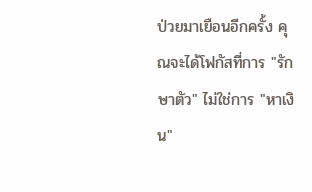ป่วยมาเยือนอีกครั้ง คุณจะได้โฟกัสที่การ "รักษาตัว" ไม่ใช่การ "หาเงิน"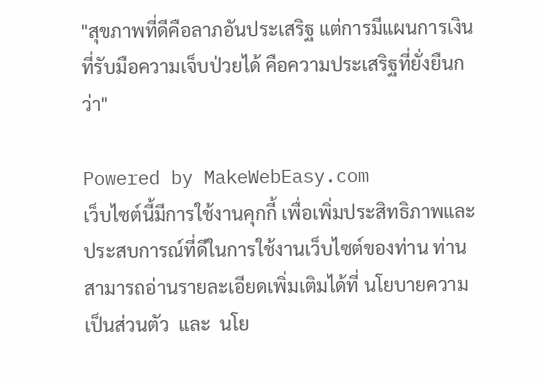"สุขภาพที่ดีคือลาภอันประเสริฐ แต่การมีแผนการเงินที่รับมือความเจ็บป่วยได้ คือความประเสริฐที่ยั่งยืนกว่า"

Powered by MakeWebEasy.com
เว็บไซต์นี้มีการใช้งานคุกกี้ เพื่อเพิ่มประสิทธิภาพและประสบการณ์ที่ดีในการใช้งานเว็บไซต์ของท่าน ท่านสามารถอ่านรายละเอียดเพิ่มเติมได้ที่ นโยบายความเป็นส่วนตัว  และ  นโย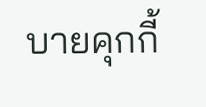บายคุกกี้